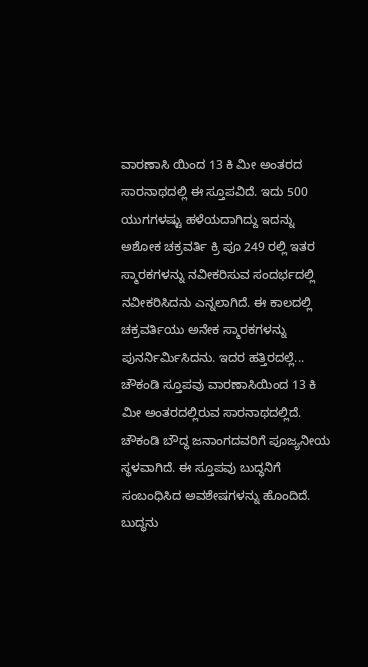ವಾರಣಾಸಿ ಯಿಂದ 13 ಕಿ ಮೀ ಅಂತರದ ಸಾರನಾಥದಲ್ಲಿ ಈ ಸ್ತೂಪವಿದೆ. ಇದು 500 ಯುಗಗಳಷ್ಟು ಹಳೆಯದಾಗಿದ್ದು ಇದನ್ನು ಅಶೋಕ ಚಕ್ರವರ್ತಿ ಕ್ರಿ ಪೂ 249 ರಲ್ಲಿ ಇತರ ಸ್ಮಾರಕಗಳನ್ನು ನವೀಕರಿಸುವ ಸಂದರ್ಭದಲ್ಲಿ ನವೀಕರಿಸಿದನು ಎನ್ನಲಾಗಿದೆ. ಈ ಕಾಲದಲ್ಲಿ ಚಕ್ರವರ್ತಿಯು ಅನೇಕ ಸ್ಮಾರಕಗಳನ್ನು ಪುನರ್ನಿರ್ಮಿಸಿದನು. ಇದರ ಹತ್ತಿರದಲ್ಲೆ...
ಚೌಕಂಡಿ ಸ್ತೂಪವು ವಾರಣಾಸಿಯಿಂದ 13 ಕಿ ಮೀ ಅಂತರದಲ್ಲಿರುವ ಸಾರನಾಥದಲ್ಲಿದೆ. ಚೌಕಂಡಿ ಬೌದ್ಧ ಜನಾಂಗದವರಿಗೆ ಪೂಜ್ಯನೀಯ ಸ್ಥಳವಾಗಿದೆ. ಈ ಸ್ತೂಪವು ಬುದ್ಧನಿಗೆ ಸಂಬಂಧಿಸಿದ ಅವಶೇಷಗಳನ್ನು ಹೊಂದಿದೆ. ಬುದ್ಧನು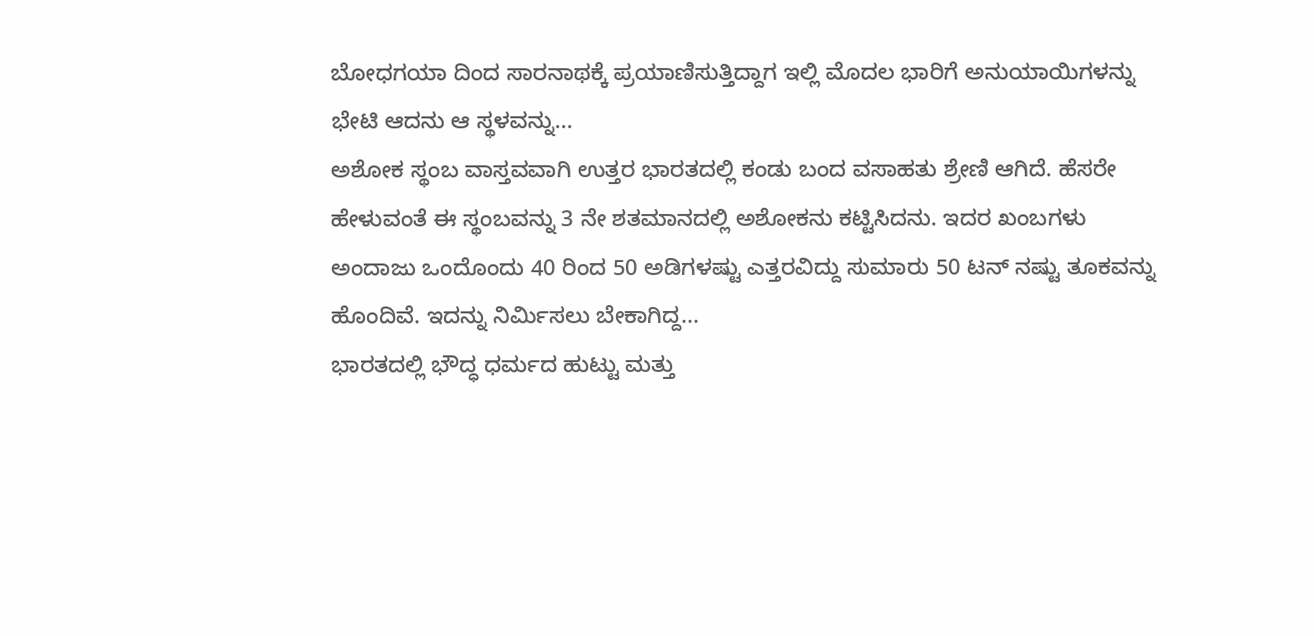ಬೋಧಗಯಾ ದಿಂದ ಸಾರನಾಥಕ್ಕೆ ಪ್ರಯಾಣಿಸುತ್ತಿದ್ದಾಗ ಇಲ್ಲಿ ಮೊದಲ ಭಾರಿಗೆ ಅನುಯಾಯಿಗಳನ್ನು ಭೇಟಿ ಆದನು ಆ ಸ್ಥಳವನ್ನು...
ಅಶೋಕ ಸ್ಥಂಬ ವಾಸ್ತವವಾಗಿ ಉತ್ತರ ಭಾರತದಲ್ಲಿ ಕಂಡು ಬಂದ ವಸಾಹತು ಶ್ರೇಣಿ ಆಗಿದೆ. ಹೆಸರೇ ಹೇಳುವಂತೆ ಈ ಸ್ಥಂಬವನ್ನು 3 ನೇ ಶತಮಾನದಲ್ಲಿ ಅಶೋಕನು ಕಟ್ಟಿಸಿದನು. ಇದರ ಖಂಬಗಳು ಅಂದಾಜು ಒಂದೊಂದು 40 ರಿಂದ 50 ಅಡಿಗಳಷ್ಟು ಎತ್ತರವಿದ್ದು ಸುಮಾರು 50 ಟನ್ ನಷ್ಟು ತೂಕವನ್ನು ಹೊಂದಿವೆ. ಇದನ್ನು ನಿರ್ಮಿಸಲು ಬೇಕಾಗಿದ್ದ...
ಭಾರತದಲ್ಲಿ ಭೌದ್ಧ ಧರ್ಮದ ಹುಟ್ಟು ಮತ್ತು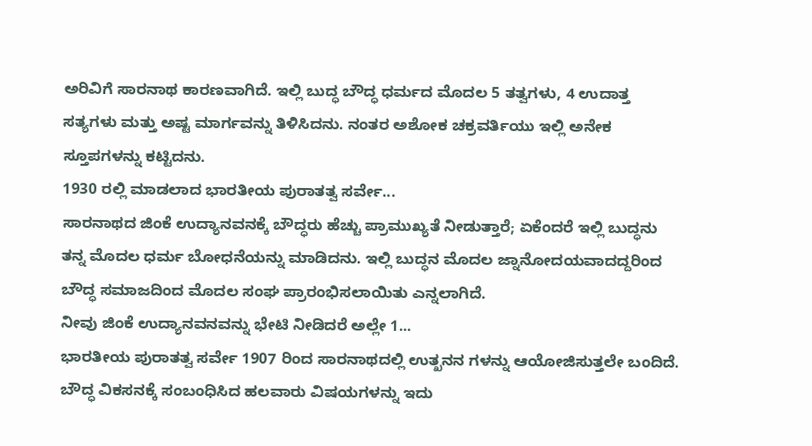ಅರಿವಿಗೆ ಸಾರನಾಥ ಕಾರಣವಾಗಿದೆ. ಇಲ್ಲಿ ಬುದ್ಧ ಬೌದ್ಧ ಧರ್ಮದ ಮೊದಲ 5 ತತ್ವಗಳು, 4 ಉದಾತ್ತ ಸತ್ಯಗಳು ಮತ್ತು ಅಷ್ಟ ಮಾರ್ಗವನ್ನು ತಿಳಿಸಿದನು. ನಂತರ ಅಶೋಕ ಚಕ್ರವರ್ತಿಯು ಇಲ್ಲಿ ಅನೇಕ ಸ್ತೂಪಗಳನ್ನು ಕಟ್ಟಿದನು.
1930 ರಲ್ಲಿ ಮಾಡಲಾದ ಭಾರತೀಯ ಪುರಾತತ್ವ ಸರ್ವೇ...
ಸಾರನಾಥದ ಜಿಂಕೆ ಉದ್ಯಾನವನಕ್ಕೆ ಬೌದ್ಧರು ಹೆಚ್ಚು ಪ್ರಾಮುಖ್ಯತೆ ನೀಡುತ್ತಾರೆ; ಏಕೆಂದರೆ ಇಲ್ಲಿ ಬುದ್ಧನು ತನ್ನ ಮೊದಲ ಧರ್ಮ ಬೋಧನೆಯನ್ನು ಮಾಡಿದನು. ಇಲ್ಲಿ ಬುದ್ಧನ ಮೊದಲ ಜ್ನಾನೋದಯವಾದದ್ದರಿಂದ ಬೌದ್ಧ ಸಮಾಜದಿಂದ ಮೊದಲ ಸಂಘ ಪ್ರಾರಂಭಿಸಲಾಯಿತು ಎನ್ನಲಾಗಿದೆ.
ನೀವು ಜಿಂಕೆ ಉದ್ಯಾನವನವನ್ನು ಭೇಟಿ ನೀಡಿದರೆ ಅಲ್ಲೇ 1...
ಭಾರತೀಯ ಪುರಾತತ್ವ ಸರ್ವೇ 1907 ರಿಂದ ಸಾರನಾಥದಲ್ಲಿ ಉತ್ಖನನ ಗಳನ್ನು ಆಯೋಜಿಸುತ್ತಲೇ ಬಂದಿದೆ. ಬೌದ್ಧ ವಿಕಸನಕ್ಕೆ ಸಂಬಂಧಿಸಿದ ಹಲವಾರು ವಿಷಯಗಳನ್ನು ಇದು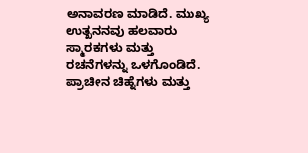ಅನಾವರಣ ಮಾಡಿದೆ. ಮುಖ್ಯ ಉತ್ಖನನವು ಹಲವಾರು ಸ್ಮಾರಕಗಳು ಮತ್ತು ರಚನೆಗಳನ್ನು ಒಳಗೊಂಡಿದೆ. ಪ್ರಾಚೀನ ಚಿಹ್ನೆಗಳು ಮತ್ತು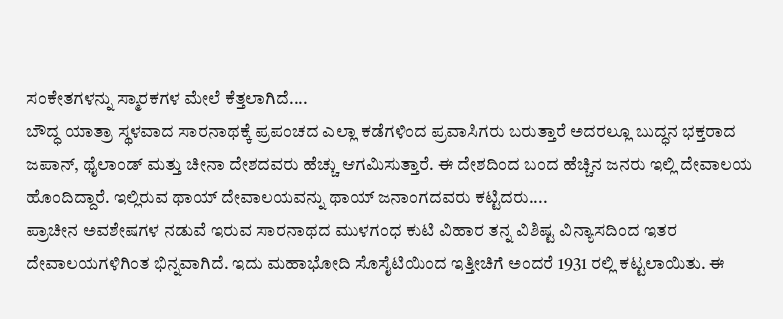ಸಂಕೇತಗಳನ್ನು ಸ್ಮಾರಕಗಳ ಮೇಲೆ ಕೆತ್ತಲಾಗಿದೆ....
ಬೌದ್ಧ ಯಾತ್ರಾ ಸ್ಥಳವಾದ ಸಾರನಾಥಕ್ಕೆ ಪ್ರಪಂಚದ ಎಲ್ಲಾ ಕಡೆಗಳಿಂದ ಪ್ರವಾಸಿಗರು ಬರುತ್ತಾರೆ ಅದರಲ್ಲೂ ಬುದ್ಧನ ಭಕ್ತರಾದ ಜಪಾನ್, ಥೈಲಾಂಡ್ ಮತ್ತು ಚೀನಾ ದೇಶದವರು ಹೆಚ್ಚು ಆಗಮಿಸುತ್ತಾರೆ. ಈ ದೇಶದಿಂದ ಬಂದ ಹೆಚ್ಚಿನ ಜನರು ಇಲ್ಲಿ ದೇವಾಲಯ ಹೊಂದಿದ್ದಾರೆ. ಇಲ್ಲಿರುವ ಥಾಯ್ ದೇವಾಲಯವನ್ನು ಥಾಯ್ ಜನಾಂಗದವರು ಕಟ್ಟಿದರು....
ಪ್ರಾಚೀನ ಅವಶೇಷಗಳ ನಡುವೆ ಇರುವ ಸಾರನಾಥದ ಮುಳಗಂಧ ಕುಟಿ ವಿಹಾರ ತನ್ನ ವಿಶಿಷ್ಟ ವಿನ್ಯಾಸದಿಂದ ಇತರ ದೇವಾಲಯಗಳಿಗಿಂತ ಭಿನ್ನವಾಗಿದೆ. ಇದು ಮಹಾಭೋದಿ ಸೊಸೈಟಿಯಿಂದ ಇತ್ತೀಚಿಗೆ ಅಂದರೆ 1931 ರಲ್ಲಿ ಕಟ್ಟಲಾಯಿತು. ಈ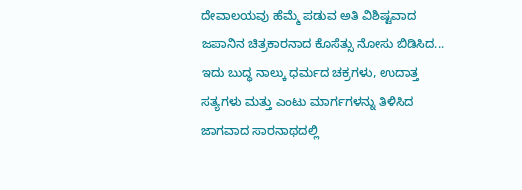ದೇವಾಲಯವು ಹೆಮ್ಮೆ ಪಡುವ ಅತಿ ವಿಶಿಷ್ಟವಾದ ಜಪಾನಿನ ಚಿತ್ರಕಾರನಾದ ಕೊಸೆತ್ಸು ನೋಸು ಬಿಡಿಸಿದ...
ಇದು ಬುದ್ಧ ನಾಲ್ಕು ಧರ್ಮದ ಚಕ್ರಗಳು, ಉದಾತ್ತ ಸತ್ಯಗಳು ಮತ್ತು ಎಂಟು ಮಾರ್ಗಗಳನ್ನು ತಿಳಿಸಿದ ಜಾಗವಾದ ಸಾರನಾಥದಲ್ಲಿ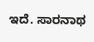ಇದೆ. ಸಾರನಾಥ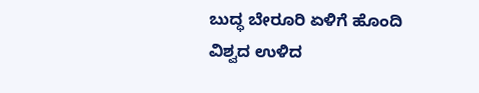ಬುದ್ಧ ಬೇರೂರಿ ಏಳಿಗೆ ಹೊಂದಿ ವಿಶ್ವದ ಉಳಿದ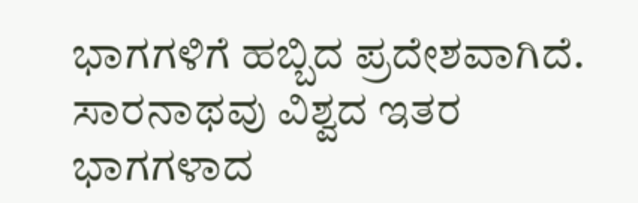ಭಾಗಗಳಿಗೆ ಹಬ್ಬಿದ ಪ್ರದೇಶವಾಗಿದೆ. ಸಾರನಾಥವು ವಿಶ್ವದ ಇತರ ಭಾಗಗಳಾದ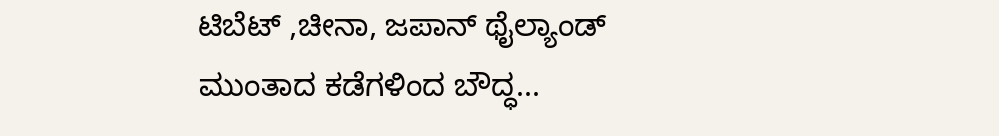ಟಿಬೆಟ್ ,ಚೀನಾ, ಜಪಾನ್ ಥೈಲ್ಯಾಂಡ್ ಮುಂತಾದ ಕಡೆಗಳಿಂದ ಬೌದ್ಧ...